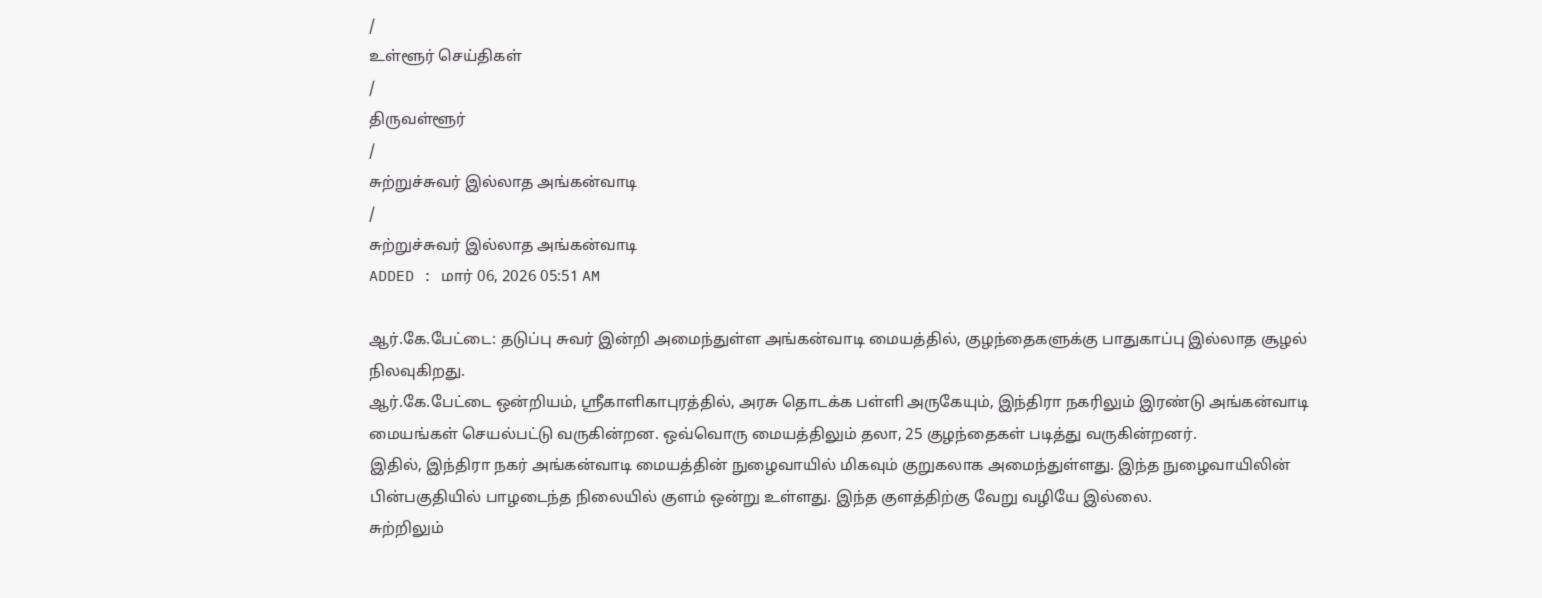/
உள்ளூர் செய்திகள்
/
திருவள்ளூர்
/
சுற்றுச்சுவர் இல்லாத அங்கன்வாடி
/
சுற்றுச்சுவர் இல்லாத அங்கன்வாடி
ADDED : மார் 06, 2026 05:51 AM

ஆர்.கே.பேட்டை: தடுப்பு சுவர் இன்றி அமைந்துள்ள அங்கன்வாடி மையத்தில், குழந்தைகளுக்கு பாதுகாப்பு இல்லாத சூழல் நிலவுகிறது.
ஆர்.கே.பேட்டை ஒன்றியம், ஸ்ரீகாளிகாபுரத்தில், அரசு தொடக்க பள்ளி அருகேயும், இந்திரா நகரிலும் இரண்டு அங்கன்வாடி மையங்கள் செயல்பட்டு வருகின்றன. ஒவ்வொரு மையத்திலும் தலா, 25 குழந்தைகள் படித்து வருகின்றனர்.
இதில், இந்திரா நகர் அங்கன்வாடி மையத்தின் நுழைவாயில் மிகவும் குறுகலாக அமைந்துள்ளது. இந்த நுழைவாயிலின் பின்பகுதியில் பாழடைந்த நிலையில் குளம் ஒன்று உள்ளது. இந்த குளத்திற்கு வேறு வழியே இல்லை.
சுற்றிலும்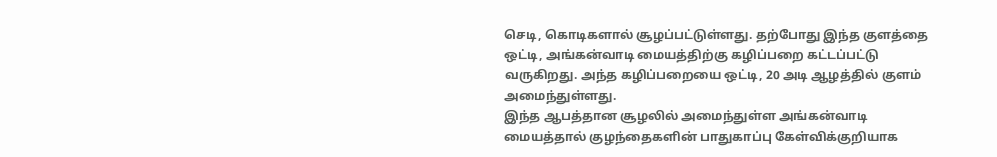செடி, கொடிகளால் சூழப்பட்டுள்ளது. தற்போது இந்த குளத்தை ஒட்டி, அங்கன்வாடி மையத்திற்கு கழிப்பறை கட்டப்பட்டு வருகிறது. அந்த கழிப்பறையை ஒட்டி, 20 அடி ஆழத்தில் குளம் அமைந்துள்ளது.
இந்த ஆபத்தான சூழலில் அமைந்துள்ள அங்கன்வாடி மையத்தால் குழந்தைகளின் பாதுகாப்பு கேள்விக்குறியாக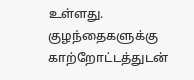உள்ளது. குழந்தைகளுக்கு காற்றோட்டத்துடன்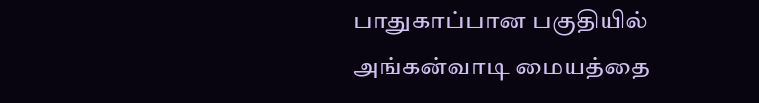பாதுகாப்பான பகுதியில் அங்கன்வாடி மையத்தை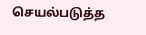செயல்படுத்த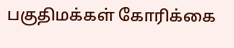பகுதிமக்கள் கோரிக்கை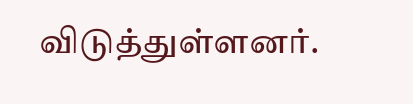விடுத்துள்ளனர்.